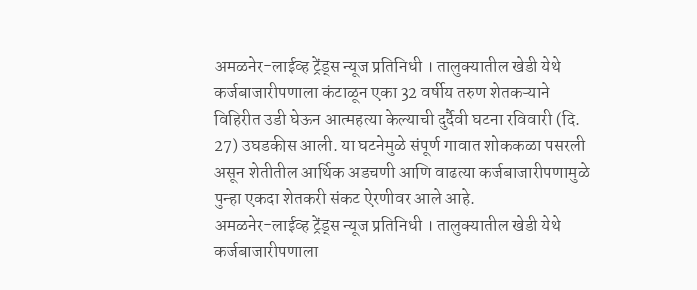अमळनेर-लाईव्ह ट्रेंड्स न्यूज प्रतिनिधी । तालुक्यातील खेडी येथे कर्जबाजारीपणाला कंटाळून एका 32 वर्षीय तरुण शेतकऱ्याने विहिरीत उडी घेऊन आत्महत्या केल्याची दुर्दैवी घटना रविवारी (दि. 27) उघडकीस आली. या घटनेमुळे संपूर्ण गावात शोककळा पसरली असून शेतीतील आर्थिक अडचणी आणि वाढत्या कर्जबाजारीपणामुळे पुन्हा एकदा शेतकरी संकट ऐरणीवर आले आहे.
अमळनेर-लाईव्ह ट्रेंड्स न्यूज प्रतिनिधी । तालुक्यातील खेडी येथे कर्जबाजारीपणाला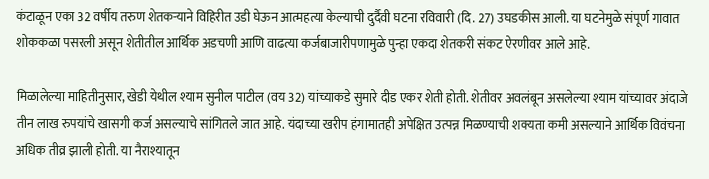कंटाळून एका 32 वर्षीय तरुण शेतकऱ्याने विहिरीत उडी घेऊन आत्महत्या केल्याची दुर्दैवी घटना रविवारी (दि. 27) उघडकीस आली. या घटनेमुळे संपूर्ण गावात शोककळा पसरली असून शेतीतील आर्थिक अडचणी आणि वाढत्या कर्जबाजारीपणामुळे पुन्हा एकदा शेतकरी संकट ऐरणीवर आले आहे.

मिळालेल्या माहितीनुसार, खेडी येथील श्याम सुनील पाटील (वय 32) यांच्याकडे सुमारे दीड एकर शेती होती. शेतीवर अवलंबून असलेल्या श्याम यांच्यावर अंदाजे तीन लाख रुपयांचे खासगी कर्ज असल्याचे सांगितले जात आहे. यंदाच्या खरीप हंगामातही अपेक्षित उत्पन्न मिळण्याची शक्यता कमी असल्याने आर्थिक विवंचना अधिक तीव्र झाली होती. या नैराश्यातून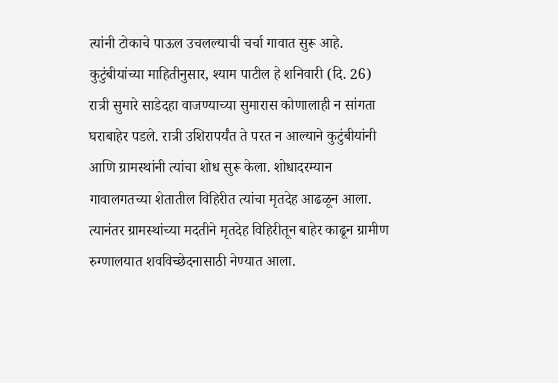त्यांनी टोकाचे पाऊल उचलल्याची चर्चा गावात सुरू आहे.
कुटुंबीयांच्या माहितीनुसार, श्याम पाटील हे शनिवारी (दि. 26) रात्री सुमारे साडेदहा वाजण्याच्या सुमारास कोणालाही न सांगता घराबाहेर पडले. रात्री उशिरापर्यंत ते परत न आल्याने कुटुंबीयांनी आणि ग्रामस्थांनी त्यांचा शोध सुरू केला. शोधादरम्यान गावालगतच्या शेतातील विहिरीत त्यांचा मृतदेह आढळून आला. त्यानंतर ग्रामस्थांच्या मदतीने मृतदेह विहिरीतून बाहेर काढून ग्रामीण रुग्णालयात शवविच्छेदनासाठी नेण्यात आला.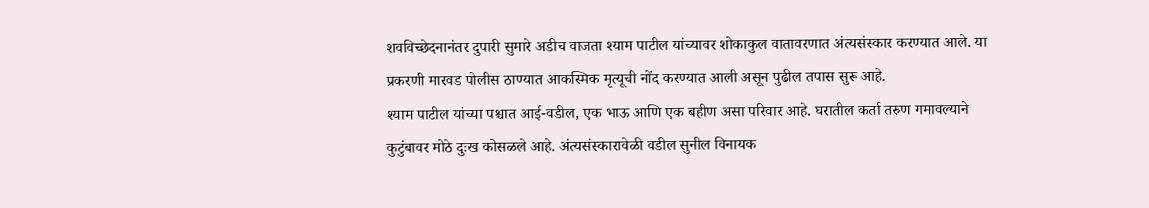शवविच्छेदनानंतर दुपारी सुमारे अडीच वाजता श्याम पाटील यांच्यावर शोकाकुल वातावरणात अंत्यसंस्कार करण्यात आले. या प्रकरणी मारवड पोलीस ठाण्यात आकस्मिक मृत्यूची नोंद करण्यात आली असून पुढील तपास सुरू आहे.
श्याम पाटील यांच्या पश्चात आई-वडील, एक भाऊ आणि एक बहीण असा परिवार आहे. घरातील कर्ता तरुण गमावल्याने कुटुंबावर मोठे दुःख कोसळले आहे. अंत्यसंस्कारावेळी वडील सुनील विनायक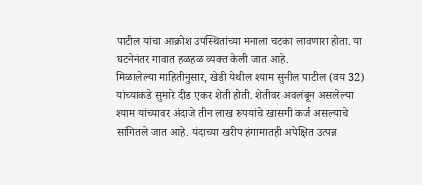पाटील यांचा आक्रोश उपस्थितांच्या मनाला चटका लावणारा होता. या घटनेनंतर गावात हळहळ व्यक्त केली जात आहे.
मिळालेल्या माहितीनुसार, खेडी येथील श्याम सुनील पाटील (वय 32) यांच्याकडे सुमारे दीड एकर शेती होती. शेतीवर अवलंबून असलेल्या श्याम यांच्यावर अंदाजे तीन लाख रुपयांचे खासगी कर्ज असल्याचे सांगितले जात आहे. यंदाच्या खरीप हंगामातही अपेक्षित उत्पन्न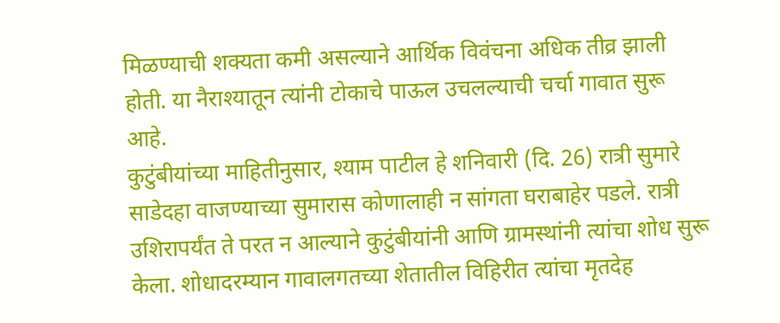मिळण्याची शक्यता कमी असल्याने आर्थिक विवंचना अधिक तीव्र झाली होती. या नैराश्यातून त्यांनी टोकाचे पाऊल उचलल्याची चर्चा गावात सुरू आहे.
कुटुंबीयांच्या माहितीनुसार, श्याम पाटील हे शनिवारी (दि. 26) रात्री सुमारे साडेदहा वाजण्याच्या सुमारास कोणालाही न सांगता घराबाहेर पडले. रात्री उशिरापर्यंत ते परत न आल्याने कुटुंबीयांनी आणि ग्रामस्थांनी त्यांचा शोध सुरू केला. शोधादरम्यान गावालगतच्या शेतातील विहिरीत त्यांचा मृतदेह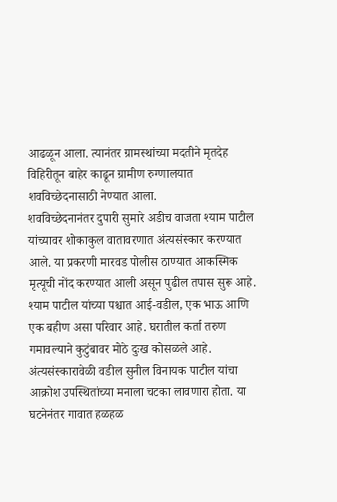आढळून आला. त्यानंतर ग्रामस्थांच्या मदतीने मृतदेह विहिरीतून बाहेर काढून ग्रामीण रुग्णालयात शवविच्छेदनासाठी नेण्यात आला.
शवविच्छेदनानंतर दुपारी सुमारे अडीच वाजता श्याम पाटील यांच्यावर शोकाकुल वातावरणात अंत्यसंस्कार करण्यात आले. या प्रकरणी मारवड पोलीस ठाण्यात आकस्मिक मृत्यूची नोंद करण्यात आली असून पुढील तपास सुरू आहे.
श्याम पाटील यांच्या पश्चात आई-वडील, एक भाऊ आणि एक बहीण असा परिवार आहे. घरातील कर्ता तरुण गमावल्याने कुटुंबावर मोठे दुःख कोसळले आहे. अंत्यसंस्कारावेळी वडील सुनील विनायक पाटील यांचा आक्रोश उपस्थितांच्या मनाला चटका लावणारा होता. या घटनेनंतर गावात हळहळ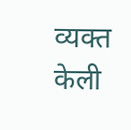व्यक्त केली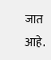जात आहे.